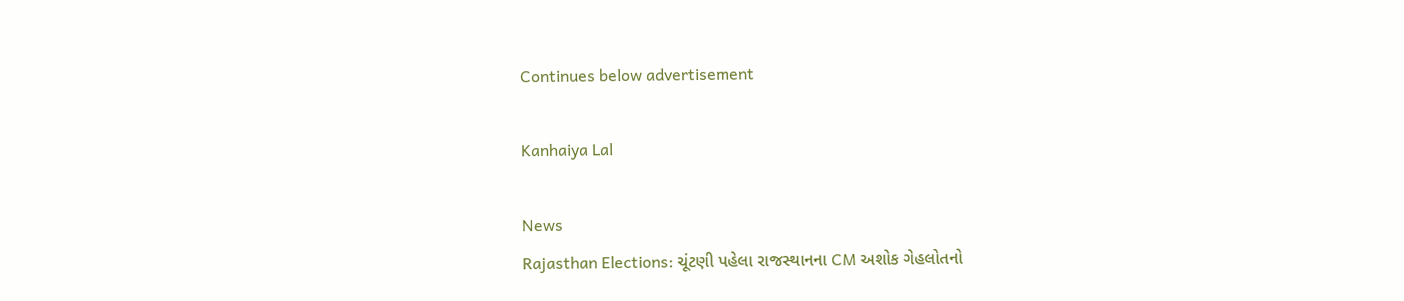Continues below advertisement

Kanhaiya Lal

News
Rajasthan Elections: ચૂંટણી પહેલા રાજસ્થાનના CM અશોક ગેહલોતનો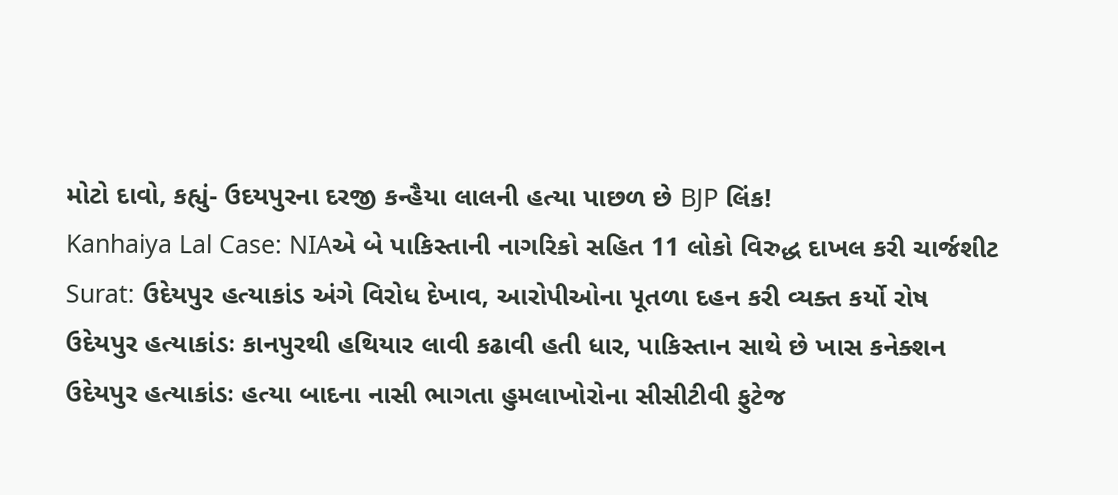મોટો દાવો, કહ્યું- ઉદયપુરના દરજી કન્હૈયા લાલની હત્યા પાછળ છે BJP લિંક!
Kanhaiya Lal Case: NIAએ બે પાકિસ્તાની નાગરિકો સહિત 11 લોકો વિરુદ્ધ દાખલ કરી ચાર્જશીટ
Surat: ઉદેયપુર હત્યાકાંડ અંગે વિરોધ દેખાવ, આરોપીઓના પૂતળા દહન કરી વ્યક્ત કર્યો રોષ
ઉદેયપુર હત્યાકાંડઃ કાનપુરથી હથિયાર લાવી કઢાવી હતી ધાર, પાકિસ્તાન સાથે છે ખાસ કનેક્શન
ઉદેયપુર હત્યાકાંડઃ હત્યા બાદના નાસી ભાગતા હુમલાખોરોના સીસીટીવી ફુટેજ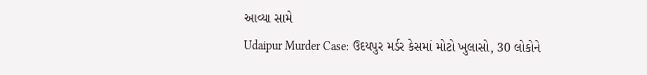આવ્યા સામે
Udaipur Murder Case: ઉદયપુર મર્ડર કેસમાં મોટો ખુલાસો, 30 લોકોને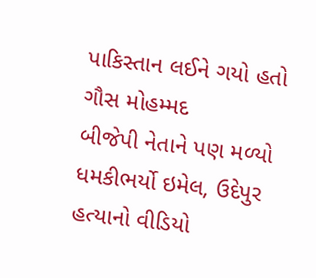પાકિસ્તાન લઈને ગયો હતો ગૌસ મોહમ્મદ
બીજેપી નેતાને પણ મળ્યો ધમકીભર્યો ઇમેલ, ઉદેપુર હત્યાનો વીડિયો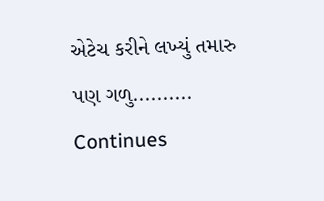એટેચ કરીને લખ્યું તમારુ પણ ગળુ..........
Continues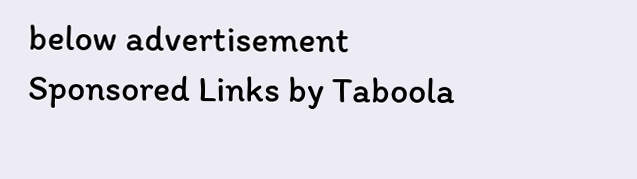below advertisement
Sponsored Links by Taboola